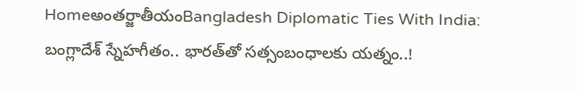Homeఅంతర్జాతీయంBangladesh Diplomatic Ties With India: బంగ్లాదేశ్‌ స్నేహగీతం.. భారత్‌తో సత్సంబంధాలకు యత్నం..!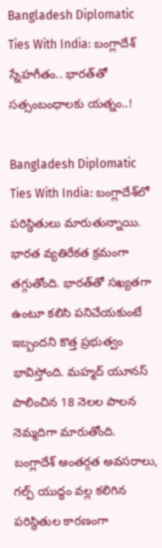Bangladesh Diplomatic Ties With India: బంగ్లాదేశ్‌ స్నేహగీతం.. భారత్‌తో సత్సంబంధాలకు యత్నం..!

Bangladesh Diplomatic Ties With India: బంగ్లాదేశ్‌లో పరిస్థితులు మారుతున్నాయి. భారత వ్యతిరేకత క్రమంగా తగ్గుతోంది. భారత్‌తో సఖ్యతగా ఉంటూ కలిసి పనిచేయకుంటే ఇబ్బందని కొత్త ప్రభుత్వం భావిస్తోంది. మహ్మద్‌ యూనస్‌ పాలించిన 18 నెలల పాలన నెమ్మదిగా మారుతోంది. బంగ్లాదేశ్‌ అంతర్గత అవసరాలు, గల్ప్‌ యుద్ధం వల్ల కలిగిన పరిస్థితుల కారణంగా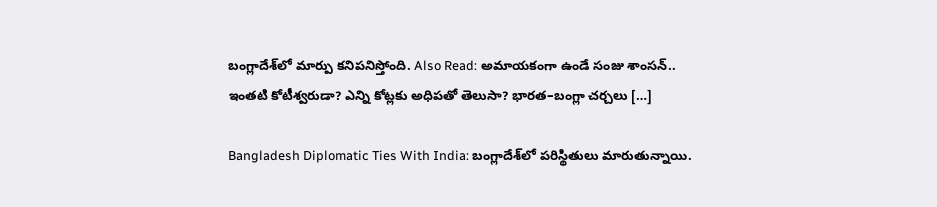బంగ్లాదేశ్‌లో మార్పు కనిపనిస్తోంది. Also Read: అమాయకంగా ఉండే సంజు శాంసన్.. ఇంతటి కోటీశ్వరుడా? ఎన్ని కోట్లకు అధిపతో తెలుసా? భారత–బంగ్లా చర్చలు […]

Bangladesh Diplomatic Ties With India: బంగ్లాదేశ్‌లో పరిస్థితులు మారుతున్నాయి.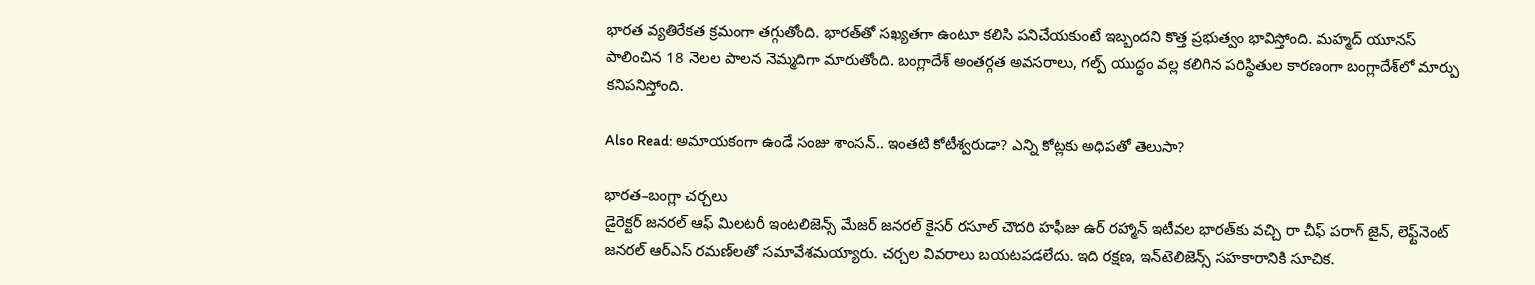భారత వ్యతిరేకత క్రమంగా తగ్గుతోంది. భారత్‌తో సఖ్యతగా ఉంటూ కలిసి పనిచేయకుంటే ఇబ్బందని కొత్త ప్రభుత్వం భావిస్తోంది. మహ్మద్‌ యూనస్‌ పాలించిన 18 నెలల పాలన నెమ్మదిగా మారుతోంది. బంగ్లాదేశ్‌ అంతర్గత అవసరాలు, గల్ప్‌ యుద్ధం వల్ల కలిగిన పరిస్థితుల కారణంగా బంగ్లాదేశ్‌లో మార్పు కనిపనిస్తోంది.

Also Read: అమాయకంగా ఉండే సంజు శాంసన్.. ఇంతటి కోటీశ్వరుడా? ఎన్ని కోట్లకు అధిపతో తెలుసా?

భారత–బంగ్లా చర్చలు
డైరెక్టర్‌ జనరల్‌ ఆఫ్‌ మిలటరీ ఇంటలిజెన్స్‌ మేజర్‌ జనరల్‌ కైసర్‌ రసూల్‌ చౌదరి హఫీజు ఉర్‌ రహ్మాన్‌ ఇటీవల భారత్‌కు వచ్చి రా చీఫ్‌ పరాగ్‌ జైన్, లెఫ్ట్‌నెంట్‌ జనరల్‌ ఆర్‌ఎస్‌ రమణ్‌లతో సమావేశమయ్యారు. చర్చల వివరాలు బయటపడలేదు. ఇది రక్షణ, ఇన్‌టెలిజెన్స్‌ సహకారానికి సూచిక.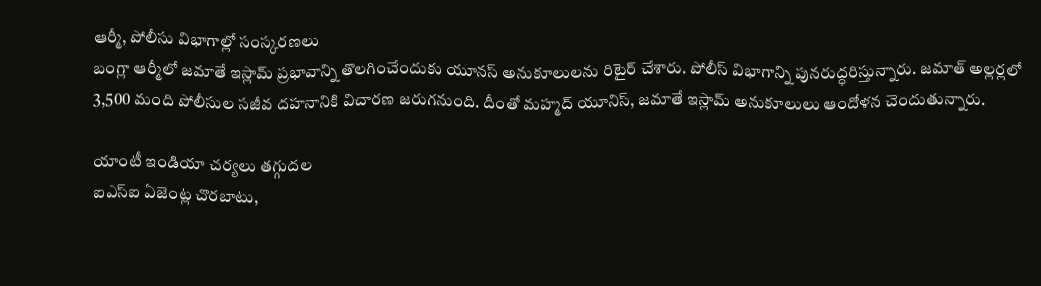ఆర్మీ, పోలీసు విభాగాల్లో సంస్కరణలు
బంగ్లా ఆర్మీలో జమాతే ఇస్లామ్‌ ప్రభావాన్ని తొలగించేందుకు యూనస్‌ అనుకూలులను రిటైర్‌ చేశారు. పోలీస్‌ విభాగాన్ని పునరుద్ధరిస్తున్నారు. జమాత్‌ అల్లర్లలో 3,500 మంది పోలీసుల సజీవ దహనానికి విచారణ జరుగనుంది. దీంతో మహ్మద్‌ యూనిస్, జమాతే ఇస్లామ్‌ అనుకూలులు ఆందోళన చెందుతున్నారు.

యాంటీ ఇండియా చర్యలు తగ్గుదల
ఐఎస్‌ఐ ఏజెంట్ల చొరబాటు,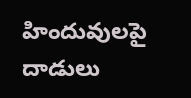హిందువులపై దాడులు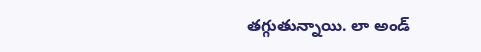తగ్గుతున్నాయి. లా అండ్‌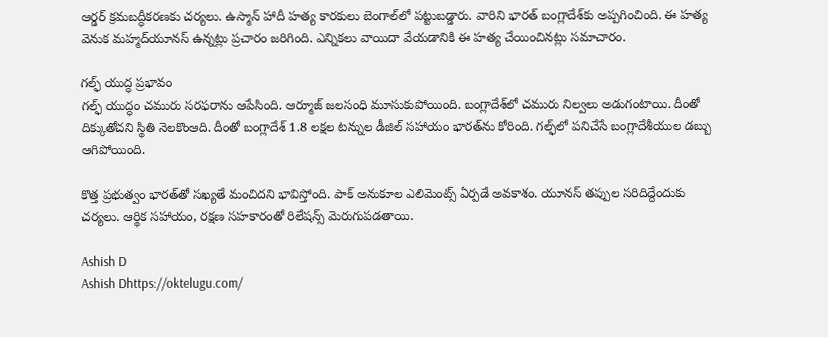ఆర్డర్‌ క్రమబద్ధీకరణకు చర్యలు. ఉస్మాన్‌ హాదీ హత్య కారకులు బెంగాల్‌లో పట్టుబడ్డారు. వారిని భారత్‌ బంగ్లాదేశ్‌కు అప్పగించింది. ఈ హత్య వెనుక మహ్మద్‌యూనస్‌ ఉన్నట్లు ప్రచారం జరిగింది. ఎన్నికలు వాయిదా వేయడానికి ఈ హత్య చేయించినట్లు సమాచారం.

గల్ఫ్‌ యుద్ధ ప్రభావం
గల్ఫ్‌ యుద్ధం చమురు సరఫరాను ఆపేసింది. ఆర్మూజ్‌ జలసంధి మూసుకుపోయింది. బంగ్లాదేశ్‌లో చమురు నిల్వలు అడుగంటాయి. దీంతో దిక్కుతోచని స్థితి నెలకొంఆది. దీంతో బంగ్లాదేశ్‌ 1.8 లక్షల టన్నుల డీజిల్‌ సహాయం భారత్‌ను కోరింది. గల్ఫ్‌లో పనిచేసే బంగ్లాదేశీయుల డబ్బు ఆగిపోయింది.

కొత్త ప్రభుత్వం భారత్‌తో సఖ్యతే మంచిదని భావిస్తోంది. పాక్‌ అనుకూల ఎలిమెంట్స్‌ ఏర్పడే అవకాశం. యూనస్‌ తప్పుల సరిదిద్దేందుకు చర్యలు. ఆర్థిక సహాయం, రక్షణ సహకారంతో రిలేషన్స్‌ మెరుగుపడతాయి.

Ashish D
Ashish Dhttps://oktelugu.com/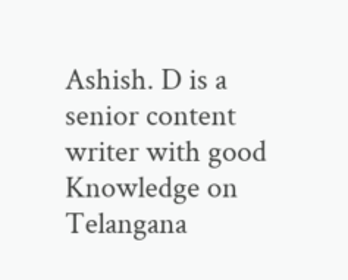Ashish. D is a senior content writer with good Knowledge on Telangana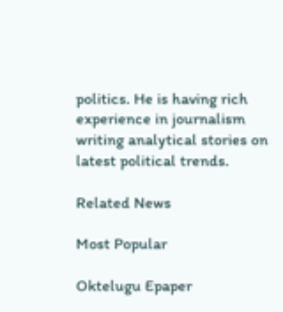politics. He is having rich experience in journalism writing analytical stories on latest political trends.

Related News

Most Popular

Oktelugu Epaper